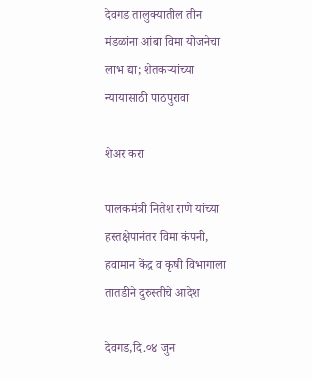देवगड तालुक्यातील तीन मंडळांना आंबा विमा योजनेचा लाभ द्या; शेतकऱ्यांच्या न्यायासाठी पाठपुरावा

शेअर करा

पालकमंत्री नितेश राणे यांच्या हस्तक्षेपानंतर विमा कंपनी, हवामान केंद्र व कृषी विभागाला तातडीने दुरुस्तीचे आदेश

देवगड,दि.०४ जुन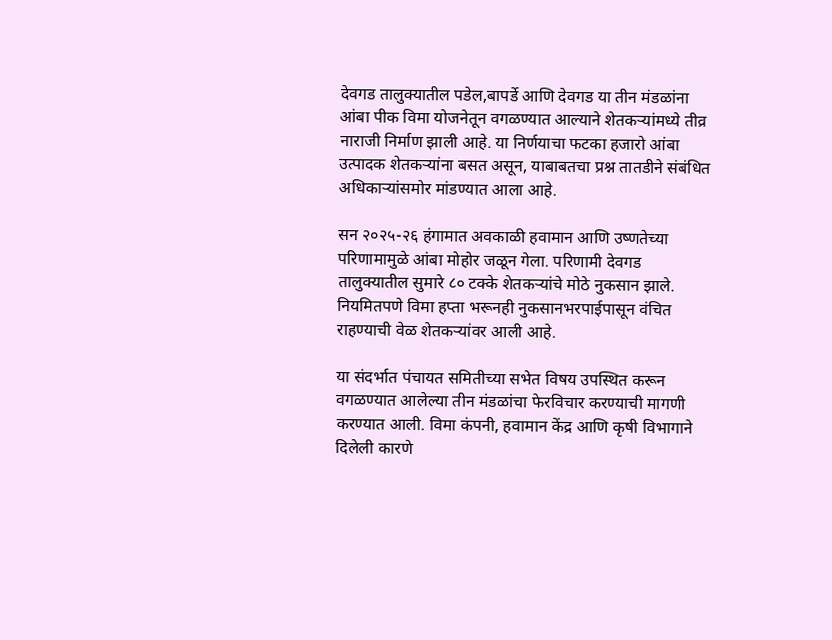देवगड तालुक्यातील पडेल,बापर्डे आणि देवगड या तीन मंडळांना आंबा पीक विमा योजनेतून वगळण्यात आल्याने शेतकऱ्यांमध्ये तीव्र नाराजी निर्माण झाली आहे. या निर्णयाचा फटका हजारो आंबा उत्पादक शेतकऱ्यांना बसत असून, याबाबतचा प्रश्न तातडीने संबंधित अधिकाऱ्यांसमोर मांडण्यात आला आहे.

सन २०२५-२६ हंगामात अवकाळी हवामान आणि उष्णतेच्या परिणामामुळे आंबा मोहोर जळून गेला. परिणामी देवगड तालुक्यातील सुमारे ८० टक्के शेतकऱ्यांचे मोठे नुकसान झाले. नियमितपणे विमा हप्ता भरूनही नुकसानभरपाईपासून वंचित राहण्याची वेळ शेतकऱ्यांवर आली आहे.

या संदर्भात पंचायत समितीच्या सभेत विषय उपस्थित करून वगळण्यात आलेल्या तीन मंडळांचा फेरविचार करण्याची मागणी करण्यात आली. विमा कंपनी, हवामान केंद्र आणि कृषी विभागाने दिलेली कारणे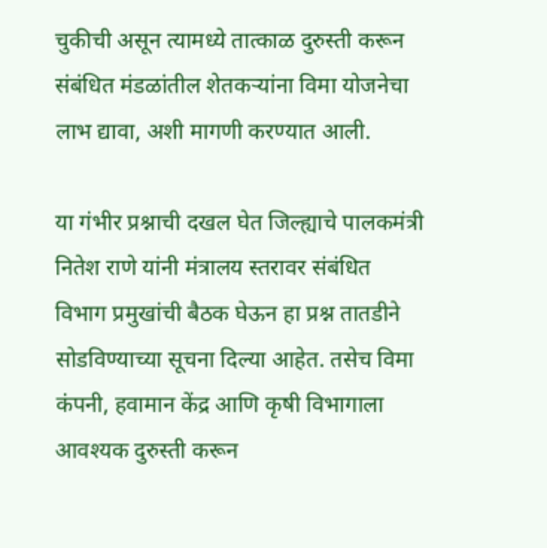चुकीची असून त्यामध्ये तात्काळ दुरुस्ती करून संबंधित मंडळांतील शेतकऱ्यांना विमा योजनेचा लाभ द्यावा, अशी मागणी करण्यात आली.

या गंभीर प्रश्नाची दखल घेत जिल्ह्याचे पालकमंत्री नितेश राणे यांनी मंत्रालय स्तरावर संबंधित विभाग प्रमुखांची बैठक घेऊन हा प्रश्न तातडीने सोडविण्याच्या सूचना दिल्या आहेत. तसेच विमा कंपनी, हवामान केंद्र आणि कृषी विभागाला आवश्यक दुरुस्ती करून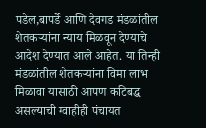पडेल,बापर्डे आणि देवगड मंडळांतील शेतकऱ्यांना न्याय मिळवून देण्याचे आदेश देण्यात आले आहेत. या तिन्ही मंडळांतील शेतकऱ्यांना विमा लाभ मिळावा यासाठी आपण कटिबद्ध असल्याची ग्वाहीही पंचायत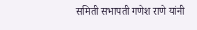समिती सभापती गणेश राणे यांनी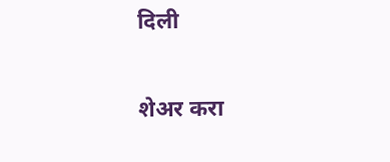दिली

शेअर करा